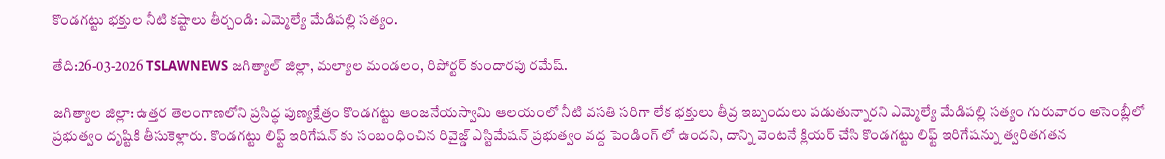కొండగట్టు భక్తుల నీటి కష్టాలు తీర్చండి: ఎమ్మెల్యే మేడిపల్లి సత్యం.

తేది:26-03-2026 TSLAWNEWS జగిత్యాల్ జిల్లా, మల్యాల మండలం, రిపోర్టర్ కుందారపు రమేష్.

జగిత్యాల జిల్లా: ఉత్తర తెలంగాణలోని ప్రసిద్ధ పుణ్యక్షేత్రం కొండగట్టు ఆంజనేయస్వామి ఆలయంలో నీటి వసతి సరిగా లేక భక్తులు తీవ్ర ఇబ్బందులు పడుతున్నారని ఎమ్మెల్యే మేడిపల్లి సత్యం గురువారం అసెంబ్లీలో ప్రభుత్వం దృష్టికి తీసుకెళ్లారు. కొండగట్టు లిఫ్ట్ ఇరిగేషన్ కు సంబంధించిన రివైజ్డ్ ఎస్టిమేషన్ ప్రభుత్వం వద్ద పెండింగ్ లో ఉందని, దాన్ని వెంటనే క్లియర్ చేసి కొండగట్టు లిఫ్ట్ ఇరిగేషన్ను త్వరితగతన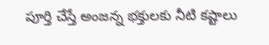పూర్తి చేస్తే అంజన్న భక్తులకు నీటి కష్టాలు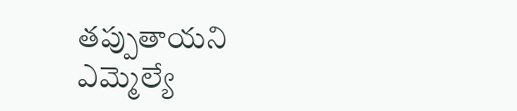తప్పుతాయని ఎమ్మెల్యే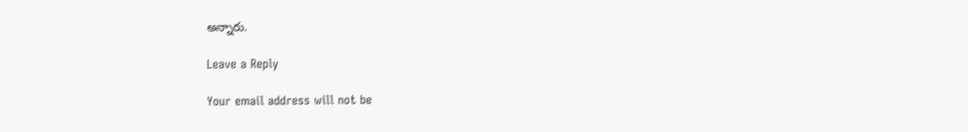అన్నారు.

Leave a Reply

Your email address will not be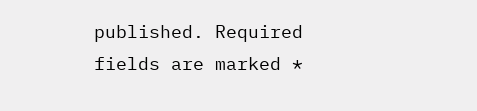published. Required fields are marked *